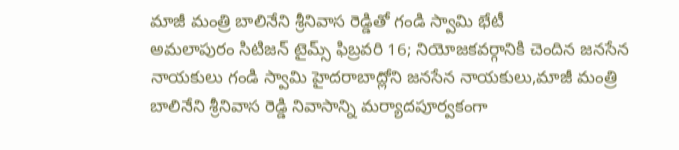మాజీ మంత్రి బాలినేని శ్రీనివాస రెడ్డితో గండి స్వామి భేటీ
అమలాపురం సిటిజన్ టైమ్స్ ఫిబ్రవరి 16; నియోజకవర్గానికి చెందిన జనసేన నాయకులు గండి స్వామి హైదరాబాద్లోని జనసేన నాయకులు,మాజీ మంత్రి బాలినేని శ్రీనివాస రెడ్డి నివాసాన్ని మర్యాదపూర్వకంగా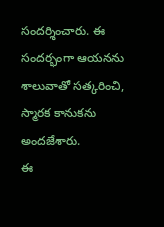సందర్శించారు. ఈ సందర్భంగా ఆయనను శాలువాతో సత్కరించి, స్మారక కానుకను అందజేశారు.
ఈ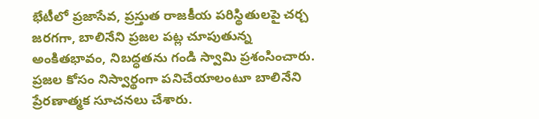భేటీలో ప్రజాసేవ, ప్రస్తుత రాజకీయ పరిస్థితులపై చర్చ జరగగా, బాలినేని ప్రజల పట్ల చూపుతున్న అంకితభావం, నిబద్ధతను గండి స్వామి ప్రశంసించారు. ప్రజల కోసం నిస్వార్థంగా పనిచేయాలంటూ బాలినేని ప్రేరణాత్మక సూచనలు చేశారు.